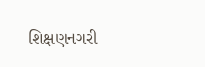શિક્ષણનગરી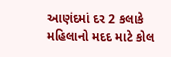આણંદમાં દર 2 કલાકે મહિલાનો મદદ માટે કોલ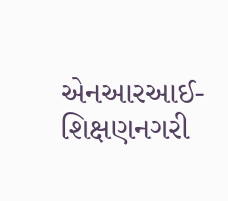એનઆરઆઈ-શિક્ષણનગરી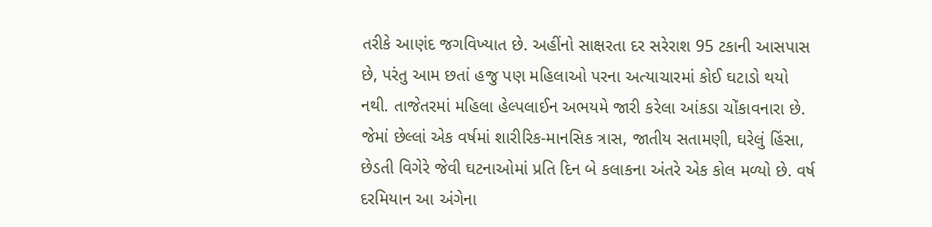તરીકે આણંદ જગવિખ્યાત છે. અહીંનો સાક્ષરતા દર સરેરાશ 95 ટકાની આસપાસ છે, પરંતુ આમ છતાં હજુ પણ મહિલાઓ પરના અત્યાચારમાં કોઈ ઘટાડો થયો નથી. તાજેતરમાં મહિલા હેલ્પલાઈન અભયમે જારી કરેલા આંકડા ચોંકાવનારા છે. જેમાં છેલ્લાં એક વર્ષમાં શારીરિક-માનસિક ત્રાસ, જાતીય સતામણી, ઘરેલું હિંસા, છેડતી વિગેરે જેવી ઘટનાઓમાં પ્રતિ દિન બે કલાકના અંતરે એક કોલ મળ્યો છે. વર્ષ દરમિયાન આ અંગેના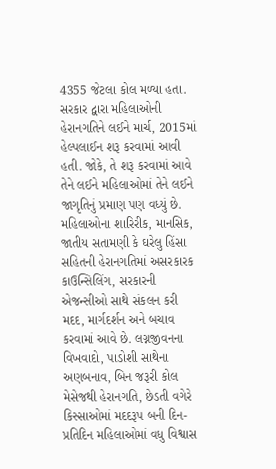4355 જેટલા કોલ મળ્યા હતા.
સરકાર દ્વારા મહિલાઓની હેરાનગતિને લઈને માર્ચ, 2015માં હેલ્પલાઈન શરૂ કરવામાં આવી હતી. જોકે, તે શરૂ કરવામાં આવે તેને લઈને મહિલાઓમાં તેને લઈને જાગૃતિનું પ્રમાણ પણ વધ્યું છે. મહિલાઓના શારિરીક, માનસિક, જાતીય સતામણી કે ઘરેલુ હિંસા સહિતની હેરાનગતિમાં અસરકારક કાઉન્સિલિંગ, સરકારની એજન્સીઓ સાથે સંકલન કરી મદદ, માર્ગદર્શન અને બચાવ કરવામાં આવે છે. લગ્નજીવનના વિખવાદો, પાડોશી સાથેના અણબનાવ, બિન જરૂરી કોલ મેસેજથી હેરાનગતિ, છેડતી વગેરે કિસ્સાઓમાં મદદરૂપ બની દિન-પ્રતિદિન મહિલાઓમાં વધુ વિશ્વાસ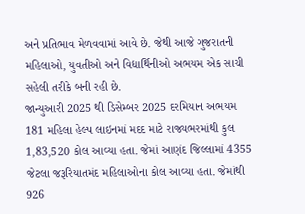અને પ્રતિભાવ મેળવવામાં આવે છે. જેથી આજે ગુજરાતની મહિલાઓ, યુવતીઓ અને વિદ્યાર્થિનીઓ અભયમ એક સાચી સહેલી તરીકે બની રહી છે.
જાન્યુઆરી 2025 થી ડિસેમ્બર 2025 દરમિયાન અભયમ 181 મહિલા હેલ્પ લાઇનમાં મદદ માટે રાજ્યભરમાંથી કુલ 1,83,520 કોલ આવ્યા હતા. જેમાં આણંદ જિલ્લામાં 4355 જેટલા જરૂરિયાતમંદ મહિલાઓના કોલ આવ્યા હતા. જેમાંથી 926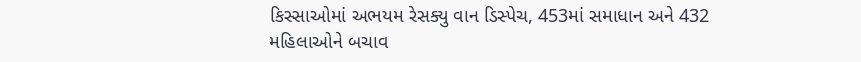કિસ્સાઓમાં અભયમ રેસક્યુ વાન ડિસ્પેચ, 453માં સમાધાન અને 432 મહિલાઓને બચાવ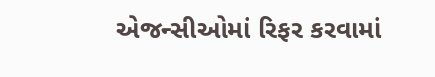એજન્સીઓમાં રિફર કરવામાં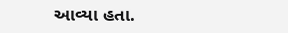આવ્યા હતા.